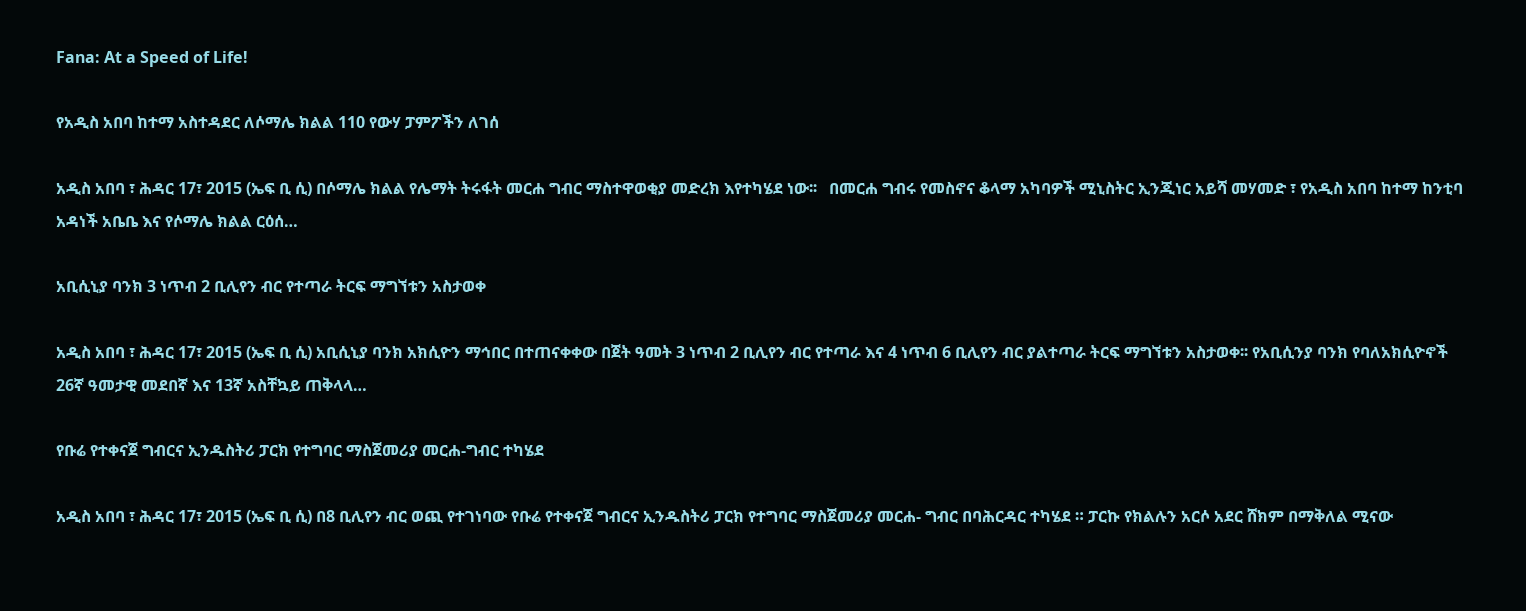Fana: At a Speed of Life!

የአዲስ አበባ ከተማ አስተዳደር ለሶማሌ ክልል 110 የውሃ ፓምፖችን ለገሰ

አዲስ አበባ ፣ ሕዳር 17፣ 2015 (ኤፍ ቢ ሲ) በሶማሌ ክልል የሌማት ትሩፋት መርሐ ግብር ማስተዋወቂያ መድረክ እየተካሄደ ነው፡፡   በመርሐ ግብሩ የመስኖና ቆላማ አካባዎች ሚኒስትር ኢንጂነር አይሻ መሃመድ ፣ የአዲስ አበባ ከተማ ከንቲባ አዳነች አቤቤ እና የሶማሌ ክልል ርዕሰ…

አቢሲኒያ ባንክ 3 ነጥብ 2 ቢሊየን ብር የተጣራ ትርፍ ማግኘቱን አስታወቀ

አዲስ አበባ ፣ ሕዳር 17፣ 2015 (ኤፍ ቢ ሲ) አቢሲኒያ ባንክ አክሲዮን ማኅበር በተጠናቀቀው በጀት ዓመት 3 ነጥብ 2 ቢሊየን ብር የተጣራ እና 4 ነጥብ 6 ቢሊየን ብር ያልተጣራ ትርፍ ማግኘቱን አስታወቀ፡፡ የአቢሲንያ ባንክ የባለአክሲዮኖች 26ኛ ዓመታዊ መደበኛ እና 13ኛ አስቸኳይ ጠቅላላ…

የቡሬ የተቀናጀ ግብርና ኢንዱስትሪ ፓርክ የተግባር ማስጀመሪያ መርሐ-ግብር ተካሄደ

አዲስ አበባ ፣ ሕዳር 17፣ 2015 (ኤፍ ቢ ሲ) በ8 ቢሊየን ብር ወጪ የተገነባው የቡሬ የተቀናጀ ግብርና ኢንዱስትሪ ፓርክ የተግባር ማስጀመሪያ መርሐ- ግብር በባሕርዳር ተካሄደ ። ፓርኩ የክልሉን አርሶ አደር ሸክም በማቅለል ሚናው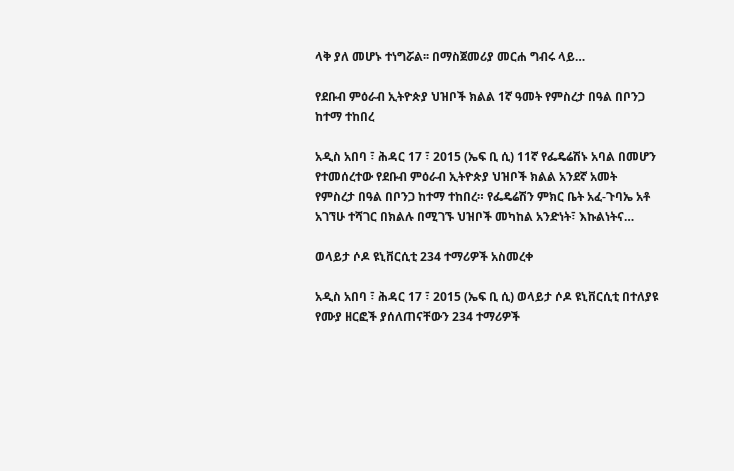ላቅ ያለ መሆኑ ተነግሯል፡፡ በማስጀመሪያ መርሐ ግብሩ ላይ…

የደቡብ ምዕራብ ኢትዮጵያ ህዝቦች ክልል 1ኛ ዓመት የምስረታ በዓል በቦንጋ ከተማ ተከበረ

አዲስ አበባ ፣ ሕዳር 17 ፣ 2015 (ኤፍ ቢ ሲ) 11ኛ የፌዴሬሽኑ አባል በመሆን የተመሰረተው የደቡብ ምዕራብ ኢትዮጵያ ህዝቦች ክልል አንደኛ አመት የምስረታ በዓል በቦንጋ ከተማ ተከበረ። የፌዴሬሽን ምክር ቤት አፈ-ጉባኤ አቶ አገኘሁ ተሻገር በክልሉ በሚገኙ ህዝቦች መካከል አንድነት፣ እኩልነትና…

ወላይታ ሶዶ ዩኒቨርሲቲ 234 ተማሪዎች አስመረቀ

አዲስ አበባ ፣ ሕዳር 17 ፣ 2015 (ኤፍ ቢ ሲ) ወላይታ ሶዶ ዩኒቨርሲቲ በተለያዩ የሙያ ዘርፎች ያሰለጠናቸውን 234 ተማሪዎች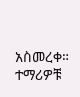አስመረቀ። ተማሪዎቹ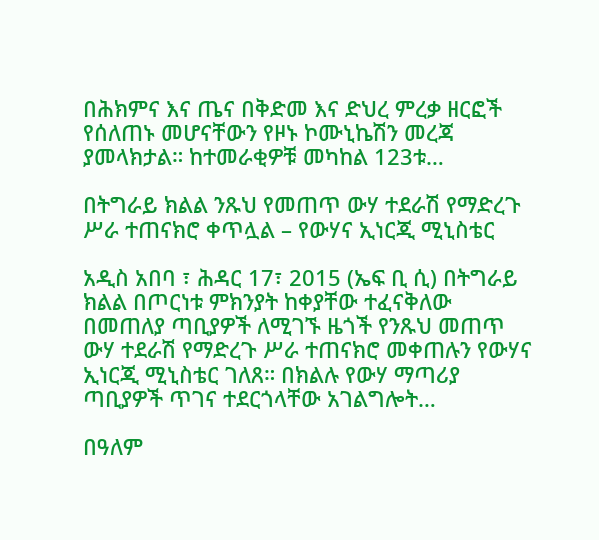በሕክምና እና ጤና በቅድመ እና ድህረ ምረቃ ዘርፎች የሰለጠኑ መሆናቸውን የዞኑ ኮሙኒኬሽን መረጃ ያመላክታል። ከተመራቂዎቹ መካከል 123ቱ…

በትግራይ ክልል ንጹህ የመጠጥ ውሃ ተደራሽ የማድረጉ ሥራ ተጠናክሮ ቀጥሏል – የውሃና ኢነርጂ ሚኒስቴር

አዲስ አበባ ፣ ሕዳር 17፣ 2015 (ኤፍ ቢ ሲ) በትግራይ ክልል በጦርነቱ ምክንያት ከቀያቸው ተፈናቅለው በመጠለያ ጣቢያዎች ለሚገኙ ዜጎች የንጹህ መጠጥ ውሃ ተደራሽ የማድረጉ ሥራ ተጠናክሮ መቀጠሉን የውሃና ኢነርጂ ሚኒስቴር ገለጸ። በክልሉ የውሃ ማጣሪያ ጣቢያዎች ጥገና ተደርጎላቸው አገልግሎት…

በዓለም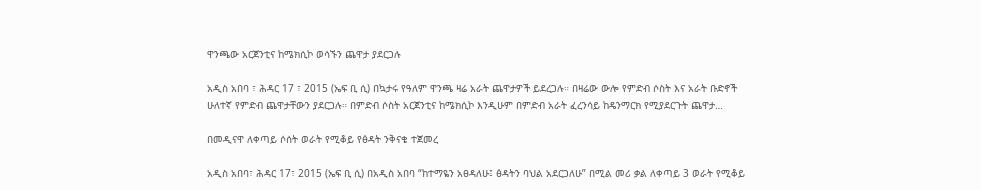ዋንጫው አርጀንቲና ከሜክሲኮ ወሳኙን ጨዋታ ያደርጋሉ

አዲስ አበባ ፣ ሕዳር 17 ፣ 2015 (ኤፍ ቢ ሲ) በኳታሩ የዓለም ዋንጫ ዛሬ አራት ጨዋታዎች ይደረጋሉ። በዛሬው ውሎ የምድብ ሶስት እና አራት ቡድኖች ሁለተኛ የምድብ ጨዋታቸውን ያደርጋሉ። በምድብ ሶስት አርጀንቲና ከሜክሲኮ እንዲሁም በምድብ አራት ፈረንሳይ ከዴንማርክ የሚያደርጉት ጨዋታ…

በመዲናዋ ለቀጣይ ሶሰት ወራት የሚቆይ የፅዳት ንቅናቄ ተጀመረ

አዲስ አበባ፣ ሕዳር 17፣ 2015 (ኤፍ ቢ ሲ) በአዲስ አበባ “ከተማዬን አፀዳለሁ፤ ፅዳትን ባህል አደርጋለሁ” በሚል መሪ ቃል ለቀጣይ 3 ወራት የሚቆይ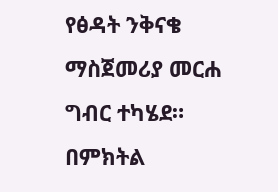የፅዳት ንቅናቄ ማስጀመሪያ መርሐ ግብር ተካሄደ። በምክትል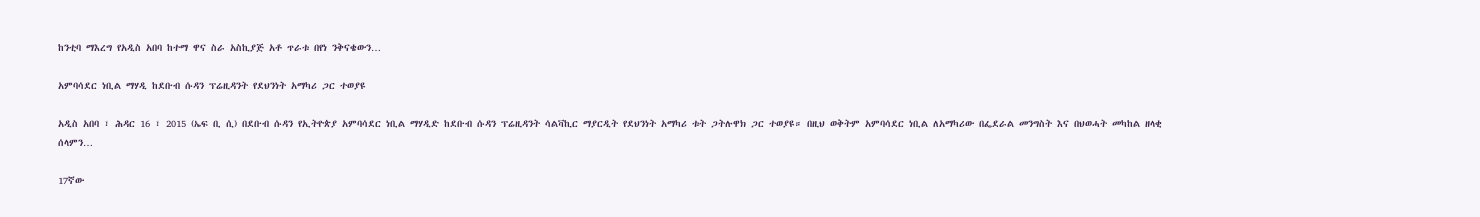ከንቲባ ማእረግ የአዲስ አበባ ከተማ ዋና ስራ አስኪያጅ አቶ ጥራቱ በየነ ንቅናቄውን…

አምባሳደር ነቢል ማሃዲ ከደቡብ ሱዳን ፕሬዚዳንት የደህንነት አማካሪ ጋር ተወያዩ

አዲስ አበባ ፣ ሕዳር 16 ፣ 2015 (ኤፍ ቢ ሲ) በደቡብ ሱዳን የኢትዮጵያ አምባሳደር ነቢል ማሃዲድ ከደቡብ ሱዳን ፕሬዚዳንት ሳልቫኪር ማያርዲት የደህንነት አማካሪ ቱት ጋትሉዋክ ጋር ተወያዩ። በዚህ ወቅትም አምባሳደር ነቢል ለአማካሪው በፌደራል መንግስት እና በህወሓት መካከል ዘላቂ ሰላምን…

17ኛው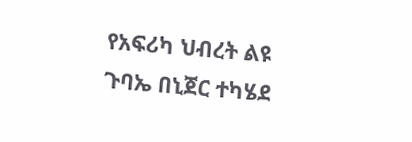የአፍሪካ ህብረት ልዩ ጉባኤ በኒጀር ተካሄደ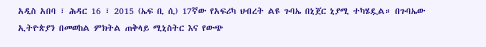አዲስ አበባ ፣ ሕዳር 16 ፣ 2015 (ኤፍ ቢ ሲ) 17ኛው የአፍሪካ ህብረት ልዩ ጉባኤ በኒጀር ኒያሚ ተካሄዷል። በጉባኤው ኢትዮጵያን በመወከል ምክትል ጠቅላይ ሚኒስትር እና የውጭ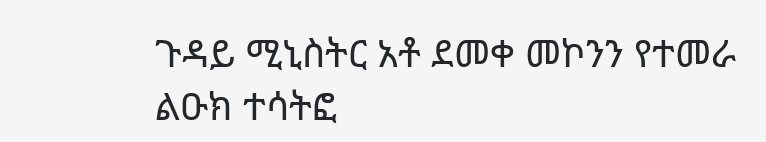ጉዳይ ሚኒስትር አቶ ደመቀ መኮንን የተመራ ልዑክ ተሳትፎ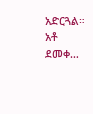አድርጓል። አቶ ደመቀ…